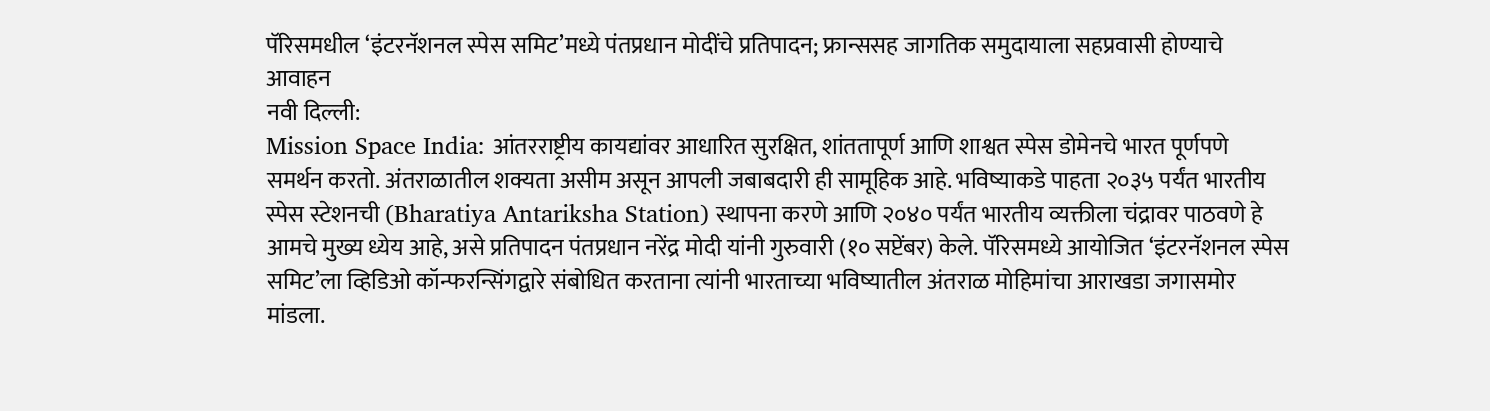पॅरिसमधील ‘इंटरनॅशनल स्पेस समिट’मध्ये पंतप्रधान मोदींचे प्रतिपादन; फ्रान्ससह जागतिक समुदायाला सहप्रवासी होण्याचे आवाहन
नवी दिल्ली:
Mission Space India: आंतरराष्ट्रीय कायद्यांवर आधारित सुरक्षित, शांततापूर्ण आणि शाश्वत स्पेस डोमेनचे भारत पूर्णपणे समर्थन करतो. अंतराळातील शक्यता असीम असून आपली जबाबदारी ही सामूहिक आहे. भविष्याकडे पाहता २०३५ पर्यंत भारतीय स्पेस स्टेशनची (Bharatiya Antariksha Station) स्थापना करणे आणि २०४० पर्यंत भारतीय व्यक्तीला चंद्रावर पाठवणे हे आमचे मुख्य ध्येय आहे, असे प्रतिपादन पंतप्रधान नरेंद्र मोदी यांनी गुरुवारी (१० सप्टेंबर) केले. पॅरिसमध्ये आयोजित ‘इंटरनॅशनल स्पेस समिट’ला व्हिडिओ कॉन्फरन्सिंगद्वारे संबोधित करताना त्यांनी भारताच्या भविष्यातील अंतराळ मोहिमांचा आराखडा जगासमोर मांडला.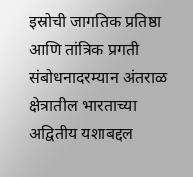इस्रोची जागतिक प्रतिष्ठा आणि तांत्रिक प्रगती
संबोधनादरम्यान अंतराळ क्षेत्रातील भारताच्या अद्वितीय यशाबद्दल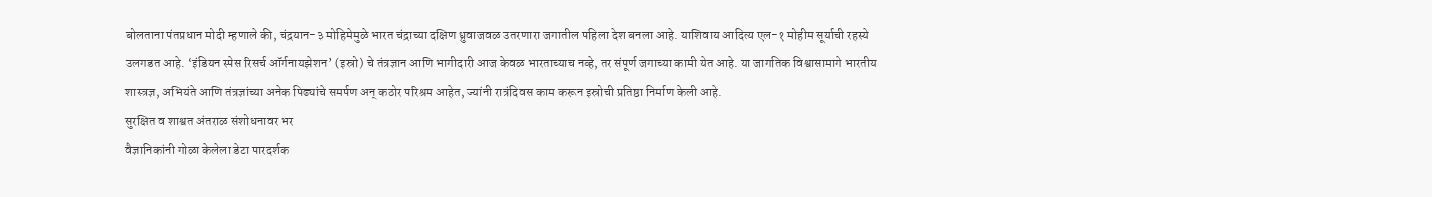बोलताना पंतप्रधान मोदी म्हणाले की, चंद्रयान-३ मोहिमेमुळे भारत चंद्राच्या दक्षिण ध्रुवाजवळ उतरणारा जगातील पहिला देश बनला आहे. याशिवाय आदित्य एल-१ मोहीम सूर्याची रहस्ये उलगडत आहे. ‘इंडियन स्पेस रिसर्च ऑर्गनायझेशन’ (इस्रो) चे तंत्रज्ञान आणि भागीदारी आज केवळ भारताच्याच नव्हे, तर संपूर्ण जगाच्या कामी येत आहे. या जागतिक विश्वासामागे भारतीय शास्त्रज्ञ, अभियंते आणि तंत्रज्ञांच्या अनेक पिढ्यांचे समर्पण अन् कठोर परिश्रम आहेत, ज्यांनी रात्रंदिवस काम करून इस्रोची प्रतिष्ठा निर्माण केली आहे.
सुरक्षित व शाश्वत अंतराळ संशोधनावर भर
वैज्ञानिकांनी गोळा केलेला डेटा पारदर्शक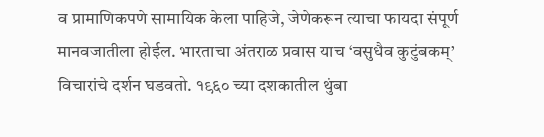व प्रामाणिकपणे सामायिक केला पाहिजे, जेणेकरून त्याचा फायदा संपूर्ण मानवजातीला होईल. भारताचा अंतराळ प्रवास याच ‘वसुधैव कुटुंबकम्’ विचारांचे दर्शन घडवतो. १९६० च्या दशकातील थुंबा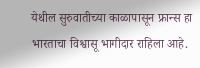येथील सुरुवातीच्या काळापासून फ्रान्स हा भारताचा विश्वासू भागीदार राहिला आहे.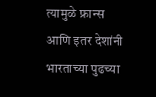त्यामुळे फ्रान्स आणि इतर देशांनी भारताच्या पुढच्या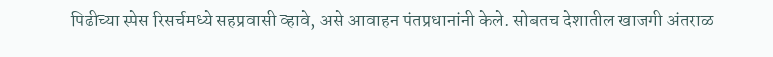पिढीच्या स्पेस रिसर्चमध्ये सहप्रवासी व्हावे, असे आवाहन पंतप्रधानांनी केले. सोबतच देशातील खाजगी अंतराळ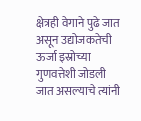क्षेत्रही वेगाने पुढे जात असून उद्योजकतेची ऊर्जा इस्रोच्या गुणवत्तेशी जोडली जात असल्याचे त्यांनी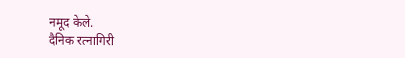नमूद केले.
दैनिक रत्नागिरी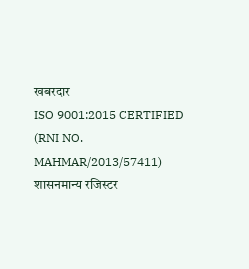खबरदार
ISO 9001:2015 CERTIFIED
(RNI NO. MAHMAR/2013/57411)
शासनमान्य रजिस्टर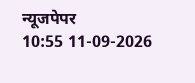न्यूजपेपर
10:55 11-09-2026